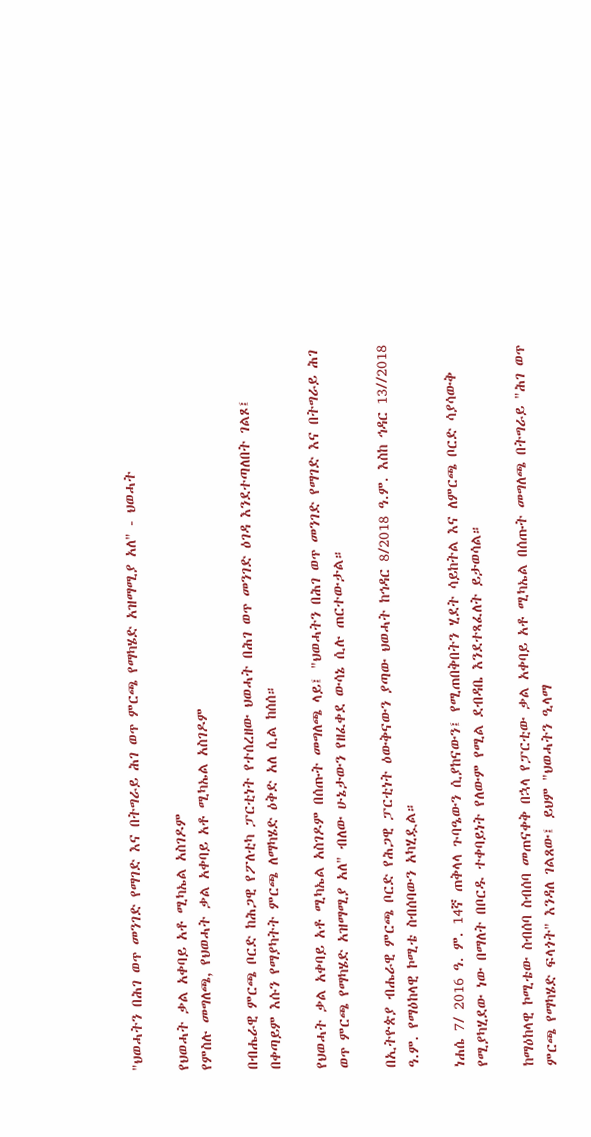"ህወሓትን በሕገ ወጥ መንገድ የማገድ እና በትግራይ ሕገ ወጥ ምርጫ የማካሄድ አዝማሚያ አለ" - ህወሓት

የህወሓት ቃል አቀባይ አቶ ሚካኤል አስገዶም
የምስሉ መግለጫ, የህወሓት ቃል አቀባይ አቶ ሚካኤል አስገዶም

በብሔራዊ ምርጫ ቦርድ ከሕጋዊ የፖለቲካ ፓርቲነት የተሰረዘው ህወሓት በሕገ ወጥ መንገድ ዕገዳ እንደተጣለበት ገልጾ፤ በቀጣይም እሱን የማያካትት ምርጫ ለማካሄድ ዕቅድ አለ ሲል ከሰሰ።

የህወሓት ቃል አቀባይ አቶ ሚካኤል አስገዶም በሰጡት መግለጫ ላይ፤ "ህወሓትን በሕገ ወጥ መንገድ የማገድ እና በትግራይ ሕገ ወጥ ምርጫ የማካሄድ አዝማሚያ አለ" ብለው ሁኔታውን የዘፈቀደ ውሳኔ ሲሉ ጠርተውታል።

በኢትዮጵያ ብሔራዊ ምርጫ ቦርድ የሕጋዊ ፓርቲነት ዕውቅናውን ያጣው ህወሓት ከኅዳር 8/2018 ዓ.ም. እስከ ኅዳር 13//2018 ዓ.ም. የማዕከላዊ ኮሚቴ ስብሰባውን አካሂዷል።

ነሐሴ 7/ 2016 ዓ. ም. 14ኛ ጠቅላላ ጉባዔውን ሲያከናውን፤ የሚጠበቅበትን ሂደት ሳይከትል እና ለምርጫ ቦርድ ሳያሳውቅ የሚያካሂደው ነው በማለት በቦርዱ ተቀባይነት የለውም የሚል ደብዳቤ እንደተጻፈለት ይታወሳል።

ከማዕከላዊ ኮሚቴው ስብሰባ ስብሰባ መጠናቀቅ በኋላ የፓርቲው ቃል አቀባይ አቶ ሚካኤል በሰጡት መግለጫ በትግራይ "ሕገ ወጥ ምርጫ የማካሄድ ፍላጎት" እንዳለ ገልጸው፤ ይህም "ህወሓትን ዒላማ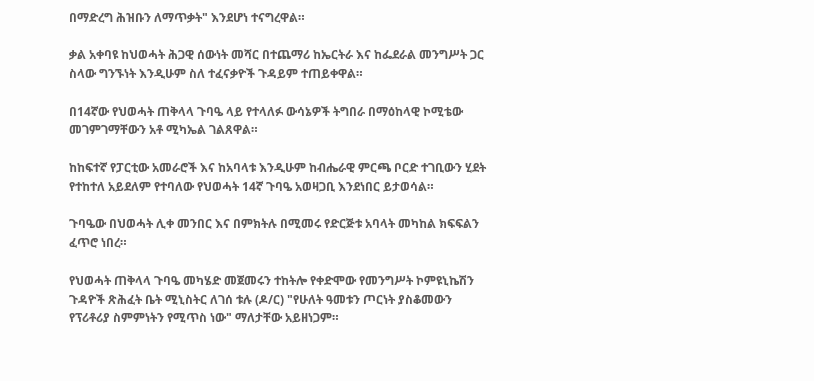በማድረግ ሕዝቡን ለማጥቃት" እንደሆነ ተናግረዋል።

ቃል አቀባዩ ከህወሓት ሕጋዊ ሰውነት መሻር በተጨማሪ ከኤርትራ እና ከፌደራል መንግሥት ጋር ስላው ግንኙነት እንዲሁም ስለ ተፈናቃዮች ጉዳይም ተጠይቀዋል።

በ14ኛው የህወሓት ጠቅላላ ጉባዔ ላይ የተላለፉ ውሳኔዎች ትግበራ በማዕከላዊ ኮሚቴው መገምገማቸውን አቶ ሚካኤል ገልጸዋል።

ከከፍተኛ የፓርቲው አመራሮች እና ከአባላቱ እንዲሁም ከብሔራዊ ምርጫ ቦርድ ተገቢውን ሂደት የተከተለ አይደለም የተባለው የህወሓት 14ኛ ጉባዔ አወዛጋቢ እንደነበር ይታወሳል።

ጉባዔው በህወሓት ሊቀ መንበር እና በምክትሉ በሚመሩ የድርጅቱ አባላት መካከል ክፍፍልን ፈጥሮ ነበረ።

የህወሓት ጠቅላላ ጉባዔ መካሄድ መጀመሩን ተከትሎ የቀድሞው የመንግሥት ኮምዩኒኬሽን ጉዳዮች ጽሕፈት ቤት ሚኒስትር ለገሰ ቱሉ (ዶ/ር) "የሁለት ዓመቱን ጦርነት ያስቆመውን የፕሪቶሪያ ስምምነትን የሚጥስ ነው" ማለታቸው አይዘነጋም።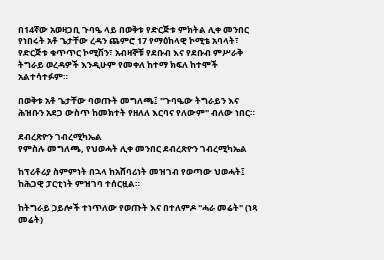በ14ኛው አወዛጋቢ ጉባዔ ላይ በወቅቱ የድርጅቱ ምክትል ሊቀ መንበር የነበሩት አቶ ጌታቸው ረዳን ጨምሮ 17 የማዕከላዊ ኮሚቴ አባላት፣ የድርጅቱ ቁጥጥር ኮሚሽን፣ አብዛኞቹ የደቡብ እና የደቡብ ምሥራቅ ትግራይ ወረዳዎች እንዲሁም የመቀለ ከተማ ክፍለ ከተሞች አልተሳተፉም።

በወቅቱ አቶ ጌታቸው ባወጡት መግለጫ፤ "ጉባዔው ትግራይን እና ሕዝቡን አደጋ ውስጥ ከመክተት የዘለለ እርባና የለውም" ብለው ነበር።

ደብረጽዮን ገብረሚካኤል
የምስሉ መግለጫ, የህወሓት ሊቀ መንበር ደብረጽዮን ገብረሚካኤል

ከፕሪቶሪያ ስምምነት በኋላ ከአሸባሪነት መዝገብ የወጣው ህወሓት፤ ከሕጋዊ ፓርቲነት ምዝገባ ተሰርዟል።

ከትግራይ ኃይሎች ተነጥለው የወጡት እና በተለምዶ "ሓራ መሬት" (ነጻ መሬት)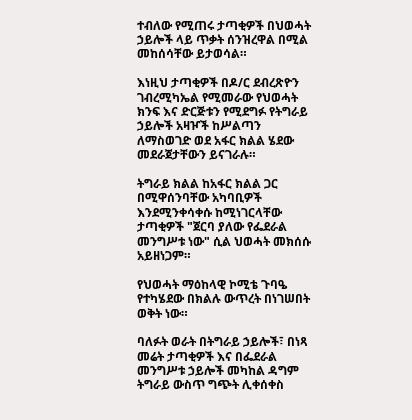ተብለው የሚጠሩ ታጣቂዎች በህወሓት ኃይሎች ላይ ጥቃት ሰንዝረዋል በሚል መከሰሳቸው ይታወሳል።

እነዚህ ታጣቂዎች በዶ/ር ደብረጽዮን ገብረሚካኤል የሚመራው የህወሓት ክንፍ እና ድርጅቱን የሚደግፉ የትግራይ ኃይሎች አዛዦች ከሥልጣን ለማስወገድ ወደ አፋር ክልል ሄደው መደራጀታቸውን ይናገራሉ።

ትግራይ ክልል ከአፋር ክልል ጋር በሚዋሰንባቸው አካባቢዎች እንደሚንቀሳቀሱ ከሚነገርላቸው ታጣቂዎች "ጀርባ ያለው የፌደራል መንግሥቱ ነው" ሲል ህወሓት መክሰሱ አይዘነጋም።

የህወሓት ማዕከላዊ ኮሚቴ ጉባዔ የተካሄደው በክልሉ ውጥረት በነገሠበት ወቅት ነው።

ባለፉት ወራት በትግራይ ኃይሎች፣ በነጻ መሬት ታጣቂዎች እና በፌደራል መንግሥቱ ኃይሎች መካከል ዳግም ትግራይ ውስጥ ግጭት ሊቀሰቀስ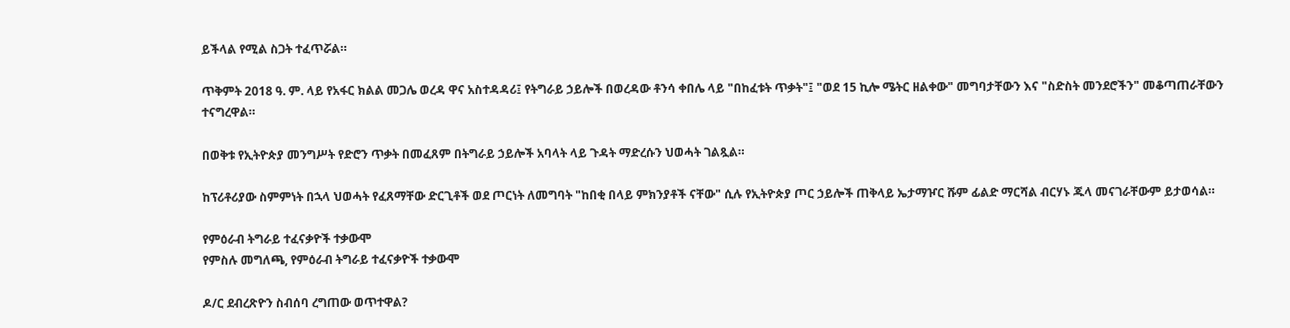ይችላል የሚል ስጋት ተፈጥሯል።

ጥቅምት 2018 ዓ. ም. ላይ የአፋር ክልል መጋሌ ወረዳ ዋና አስተዳዳሪ፤ የትግራይ ኃይሎች በወረዳው ቶንሳ ቀበሌ ላይ "በከፈቱት ጥቃት"፤ "ወደ 15 ኪሎ ሜትር ዘልቀው" መግባታቸውን እና "ስድስት መንደሮችን" መቆጣጠራቸውን ተናግረዋል።

በወቅቱ የኢትዮጵያ መንግሥት የድሮን ጥቃት በመፈጸም በትግራይ ኃይሎች አባላት ላይ ጉዳት ማድረሱን ህወሓት ገልጿል።

ከፕሪቶሪያው ስምምነት በኋላ ህወሓት የፈጸማቸው ድርጊቶች ወደ ጦርነት ለመግባት "ከበቂ በላይ ምክንያቶች ናቸው" ሲሉ የኢትዮጵያ ጦር ኃይሎች ጠቅላይ ኤታማዦር ሹም ፊልድ ማርሻል ብርሃኑ ጁላ መናገራቸውም ይታወሳል።

የምዕራብ ትግራይ ተፈናቃዮች ተቃውሞ
የምስሉ መግለጫ, የምዕራብ ትግራይ ተፈናቃዮች ተቃውሞ

ዶ/ር ደብረጽዮን ስብሰባ ረግጠው ወጥተዋል?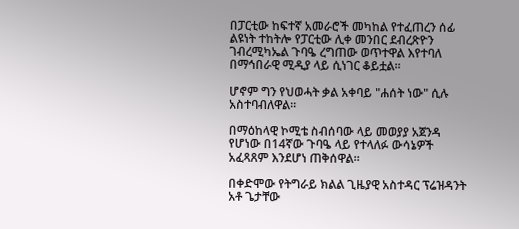በፓርቲው ከፍተኛ አመራሮች መካከል የተፈጠረን ሰፊ ልዩነት ተከትሎ የፓርቲው ሊቀ መንበር ደብረጽዮን ገብረሚካኤል ጉባዔ ረግጠው ወጥተዋል እየተባለ በማኅበራዊ ሚዲያ ላይ ሲነገር ቆይቷል።

ሆኖም ግን የህወሓት ቃል አቀባይ "ሐሰት ነው" ሲሉ አስተባብለዋል።

በማዕከላዊ ኮሚቴ ስብሰባው ላይ መወያያ አጀንዳ የሆነው በ14ኛው ጉባዔ ላይ የተላለፉ ውሳኔዎች አፈጻጸም እንደሆነ ጠቅሰዋል።

በቀድሞው የትግራይ ክልል ጊዜያዊ አስተዳር ፕሬዝዳንት አቶ ጌታቸው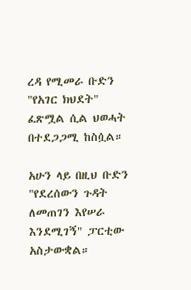ረዳ የሚመራ ቡድን "የአገር ክህደት" ፈጽሟል ሲል ህወሓት በተደጋጋሚ ከስሷል።

አሁን ላይ በዚህ ቡድን "የደረሰውን ጉዳት ለመጠገን እየሠራ እንደሚገኝ" ፓርቲው አስታውቋል።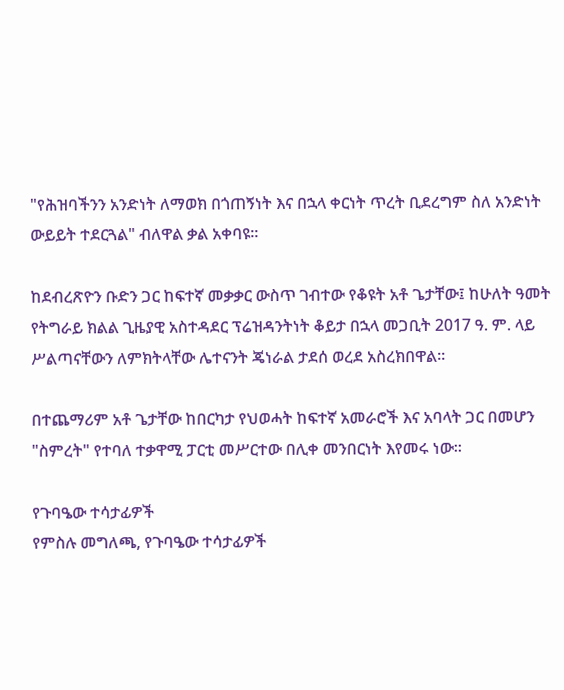"የሕዝባችንን አንድነት ለማወክ በጎጠኝነት እና በኋላ ቀርነት ጥረት ቢደረግም ስለ አንድነት ውይይት ተደርጓል" ብለዋል ቃል አቀባዩ።

ከደብረጽዮን ቡድን ጋር ከፍተኛ መቃቃር ውስጥ ገብተው የቆዩት አቶ ጌታቸው፤ ከሁለት ዓመት የትግራይ ክልል ጊዜያዊ አስተዳደር ፕሬዝዳንትነት ቆይታ በኋላ መጋቢት 2017 ዓ. ም. ላይ ሥልጣናቸውን ለምክትላቸው ሌተናንት ጄነራል ታደሰ ወረደ አስረክበዋል።

በተጨማሪም አቶ ጌታቸው ከበርካታ የህወሓት ከፍተኛ አመራሮች እና አባላት ጋር በመሆን "ስምረት" የተባለ ተቃዋሚ ፓርቲ መሥርተው በሊቀ መንበርነት እየመሩ ነው።

የጉባዔው ተሳታፊዎች
የምስሉ መግለጫ, የጉባዔው ተሳታፊዎች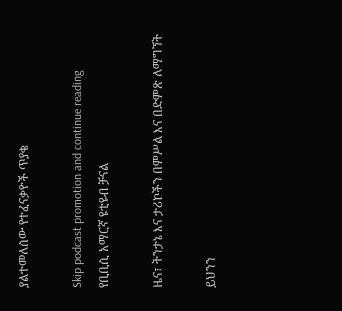ያልተመለሰው የተፈናቃዮች ጥያቄ

Skip podcast promotion and continue reading
የቢቢሲ አማርኛ ዩቲዩብ ቻናል

ዜና፣ ትንታኔ እና ታሪኮችን በምሥል እና በድምጽ ለማግኘት

ይህንን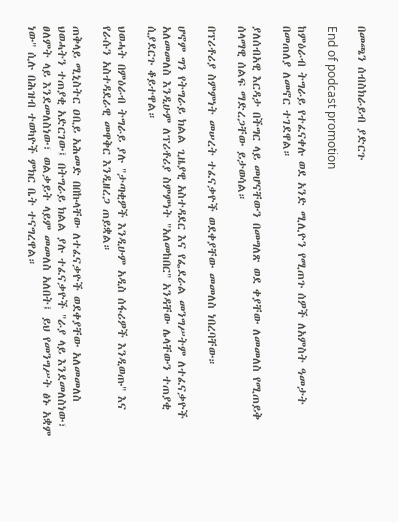በመጫን ሰብስክራይብ ያድርጉ

End of podcast promotion

ከምዕራብ ትግራይ የተፈናቀሉ ወደ አንድ ሚሊዮን የሚጠጉ ሰዎች ለአምስት ዓመታት በመጠለያ ለመኖር ተገደዋል።

ያለሰብአዊ እርዳታ በችግር ላይ መሆናቸውን በመግለጽ ወደ ቀያቸው ለመመለስ የሚጠይቅ ሰላማዊ ሰልፍ ማድረጋቸው ይታወሳል።

በፕሪቶሪያ ስምምነት መሠረት ተፈናቃዮች ወደቀያቸው መመለስ ነበረባቸው።

ሆኖም ግን የትግራይ ክልል ጊዜያዊ አስተዳደር እና የፌደራል መንግሥትም ለተፈናቃዮች አለመመለስ እንዲሁም ለፕሪቶሪያ ስምምነት "አለመከበር" አንዳቸው ሌላቸውን ተጠያቂ ሲያደርጉ ቆይተዋል።

ህወሓት በምዕራብ ትግራይ ያሉ "ታጣቂዎች እንዲሁም አዲስ ሰፋሪዎች እንዲወጡ" እና የራሱን አስተዳደራዊ መዋቅር እንዲዘረጋ ጠይቋል።

ጠቅላይ ሚኒስትር ዐቢይ አሕመድ በበኩላቸው ለተፈናቃዮች ወደቀያቸው አለመመለስ ህወሓትን ተጠያቂ አድርገው፤ በትግራይ ክልል ያሉ ተፈናቃዮች "ራያ ላይ እንደመለስነው፣ ፀለምት ላይ እንደመለስነው፣ ወልቃይት ላይም መመለስ አለበት፤ ይህ የመንግሥት ፅኑ አቋም ነው" ሲሉ በሕዝብ ተወካዮች ምክር ቤት ተናግረዋል።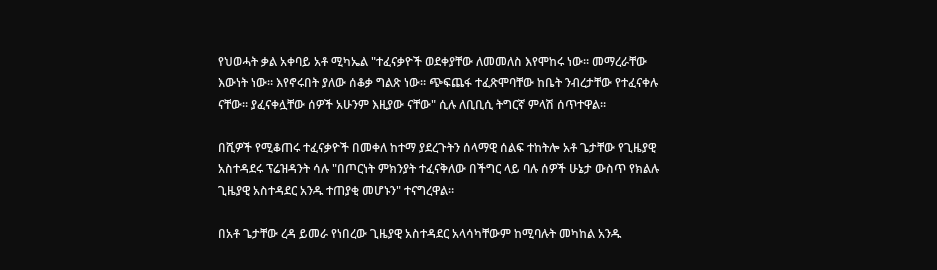የህወሓት ቃል አቀባይ አቶ ሚካኤል "ተፈናቃዮች ወደቀያቸው ለመመለስ እየሞከሩ ነው። መማረራቸው እውነት ነው። እየኖሩበት ያለው ሰቆቃ ግልጽ ነው። ጭፍጨፋ ተፈጽሞባቸው ከቤት ንብረታቸው የተፈናቀሉ ናቸው። ያፈናቀሏቸው ሰዎች አሁንም እዚያው ናቸው" ሲሉ ለቢቢሲ ትግርኛ ምላሽ ሰጥተዋል።

በሺዎች የሚቆጠሩ ተፈናቃዮች በመቀለ ከተማ ያደረጉትን ሰላማዊ ሰልፍ ተከትሎ አቶ ጌታቸው የጊዜያዊ አስተዳደሩ ፕሬዝዳንት ሳሉ "በጦርነት ምክንያት ተፈናቅለው በችግር ላይ ባሉ ሰዎች ሁኔታ ውስጥ የክልሉ ጊዜያዊ አስተዳደር አንዱ ተጠያቂ መሆኑን" ተናግረዋል።

በአቶ ጌታቸው ረዳ ይመራ የነበረው ጊዜያዊ አስተዳደር አላሳካቸውም ከሚባሉት መካከል አንዱ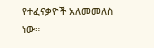የተፈናቃዮች አለመመለስ ነው።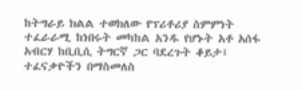ከትግራይ ክልል ተወክለው የፕሪቶሪያ ስምምነት ተፈራራሚ ከነበሩት መካከል አንዱ የሆኑት አቶ አሰፋ አብርሃ ከቢቢሲ ትግርኛ ጋር ባደረጉት ቆይታ፤ ተፈናቃዮችን በማስመለስ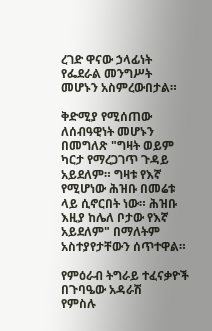ረገድ ዋናው ኃላፊነት የፌደራል መንግሥት መሆኑን አስምረውበታል።

ቅድሚያ የሚሰጠው ለሰብዓዊነት መሆኑን በመግለጽ "ግዛት ወይም ካርታ የማረጋገጥ ጉዳይ አይደለም። ግዛቱ የእኛ የሚሆነው ሕዝቡ በመሬቱ ላይ ሲኖርበት ነው። ሕዝቡ እዚያ ከሌለ ቦታው የእኛ አይደለም" በማለትም አስተያየታቸውን ሰጥተዋል።

የምዕራብ ትግራይ ተፈናቃዮች በጉባዔው አዳራሽ
የምስሉ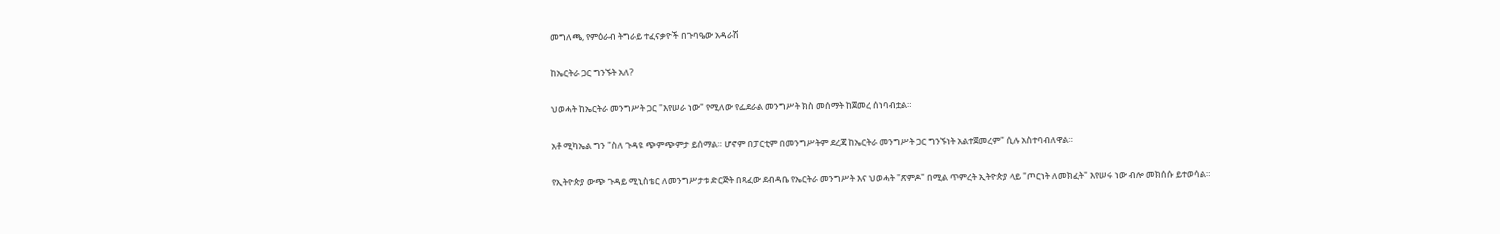መግለጫ, የምዕራብ ትግራይ ተፈናቃዮች በጉባዔው አዳራሽ

ከኤርትራ ጋር ግንኙት አለ?

ህወሓት ከኤርትራ መንግሥት ጋር "እየሠራ ነው" የሚለው የፌደራል መንግሥት ክስ መሰማት ከጀመረ ሰነባብቷል።

አቶ ሚካኤል ግን "ስለ ጉዳዩ ጭምጭምታ ይሰማል። ሆኖም በፓርቲም በመንግሥትም ደረጃ ከኤርትራ መንግሥት ጋር ግንኙነት አልተጀመረም" ሲሉ አስተባብለዋል።

የኢትዮጵያ ውጭ ጉዳይ ሚኒስቴር ለመንግሥታቱ ድርጅት በጻፈው ደብዳቤ የኤርትራ መንግሥት እና ህወሓት "ጽምዶ" በሚል ጥምረት ኢትዮጵያ ላይ "ጦርነት ለመክፈት" እየሠሩ ነው ብሎ መክሰሱ ይተወሳል።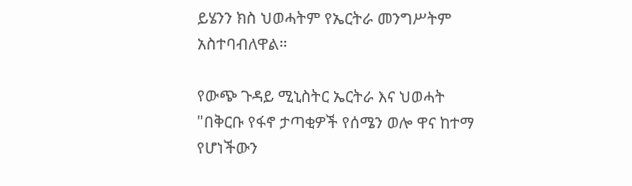ይሄንን ክስ ህወሓትም የኤርትራ መንግሥትም አስተባብለዋል።

የውጭ ጉዳይ ሚኒስትር ኤርትራ እና ህወሓት "በቅርቡ የፋኖ ታጣቂዎች የሰሜን ወሎ ዋና ከተማ የሆነችውን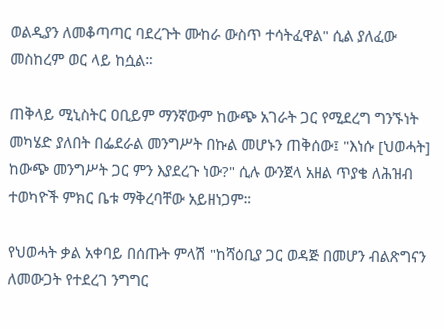ወልዲያን ለመቆጣጣር ባደረጉት ሙከራ ውስጥ ተሳትፈዋል" ሲል ያለፈው መስከረም ወር ላይ ከሷል።

ጠቅላይ ሚኒስትር ዐቢይም ማንኛውም ከውጭ አገራት ጋር የሚደረግ ግንኙነት መካሄድ ያለበት በፌደራል መንግሥት በኩል መሆኑን ጠቅሰው፤ "እነሱ [ህወሓት] ከውጭ መንግሥት ጋር ምን እያደረጉ ነው?" ሲሉ ውንጀላ አዘል ጥያቄ ለሕዝብ ተወካዮች ምክር ቤቱ ማቅረባቸው አይዘነጋም።

የህወሓት ቃል አቀባይ በሰጡት ምላሽ "ከሻዕቢያ ጋር ወዳጅ በመሆን ብልጽግናን ለመውጋት የተደረገ ንግግር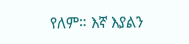የለም። እኛ እያልን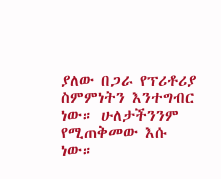ያለው በጋራ የፕሪቶሪያ ስምምነትን እንተግብር ነው። ሁለታችንንም የሚጠቅመው እሱ ነው።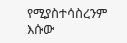የሚያስተሳስረንም እሱው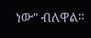ነው" ብለዋል።